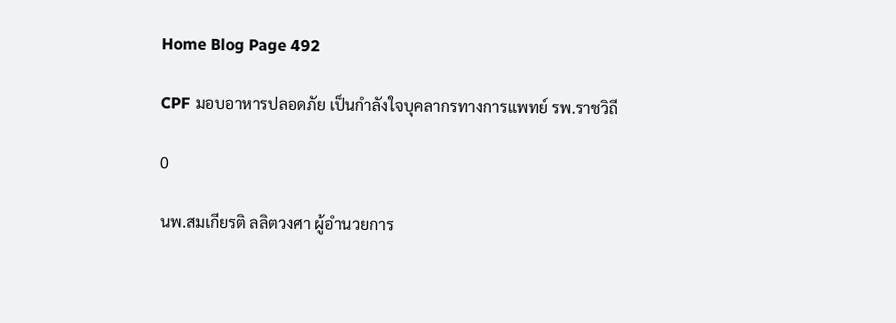Home Blog Page 492

CPF มอบอาหารปลอดภัย เป็นกำลังใจบุคลากรทางการแพทย์ รพ.ราชวิถี

0

นพ.สมเกียรติ ลลิตวงศา ผู้อำนวยการ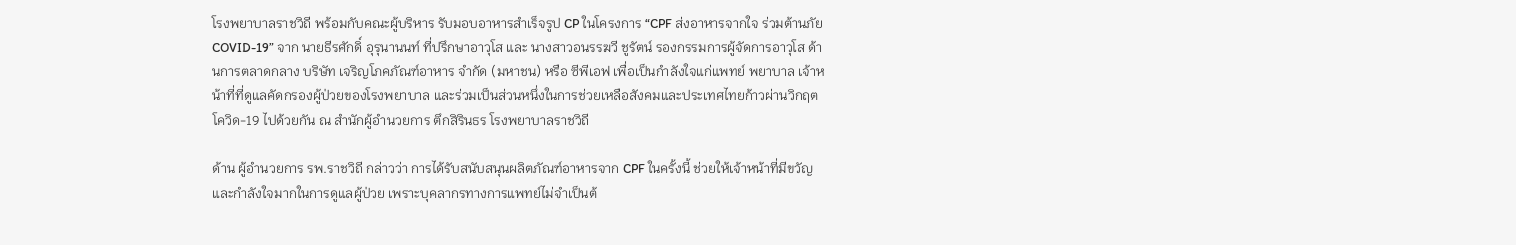โรงพยาบาลราชวิถี พร้อมกับคณะผู้บริหาร รับมอบอาหารสำเร็จรูป CP ในโครงการ “CPF ส่งอาหารจากใจ ร่วมต้านภัย COVID-19” จาก นายธีรศักดิ์ อุรุนานนท์ ที่ปรึกษาอาวุโส และ นางสาวอนรรฆวี ชูรัตน์ รองกรรมการผู้จัดการอาวุโส ด้านการตลาดกลาง บริษัท เจริญโภคภัณฑ์อาหาร จำกัด (มหาชน) หรือ ซีพีเอฟ เพื่อเป็นกำลังใจแก่แพทย์ พยาบาล เจ้าหน้าที่ที่ดูแลคัดกรองผู้ป่วยของโรงพยาบาล และร่วมเป็นส่วนหนึ่งในการช่วยเหลือสังคมและประเทศไทยก้าวผ่านวิกฤตโควิด-19 ไปด้วยกัน ณ สำนักผู้อำนวยการ ตึกสิรินธร โรงพยาบาลราชวิถี

ด้าน ผู้อำนวยการ รพ.ราชวิถี กล่าวว่า การได้รับสนับสนุนผลิตภัณฑ์อาหารจาก CPF ในครั้งนี้ ช่วยให้เจ้าหน้าที่มีขวัญและกำลังใจมากในการดูแลผู้ป่วย เพราะบุคลากรทางการแพทย์ไม่จำเป็นต้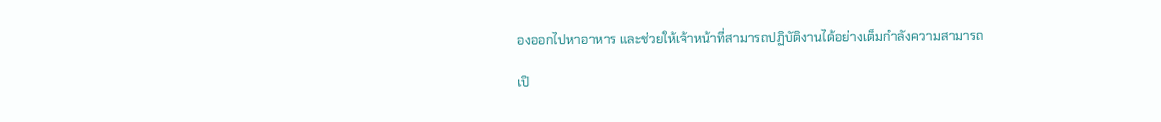องออกไปหาอาหาร และช่วยให้เจ้าหน้าที่สามารถปฏิบัติงานได้อย่างเต็มกำลังความสามารถ

เปิ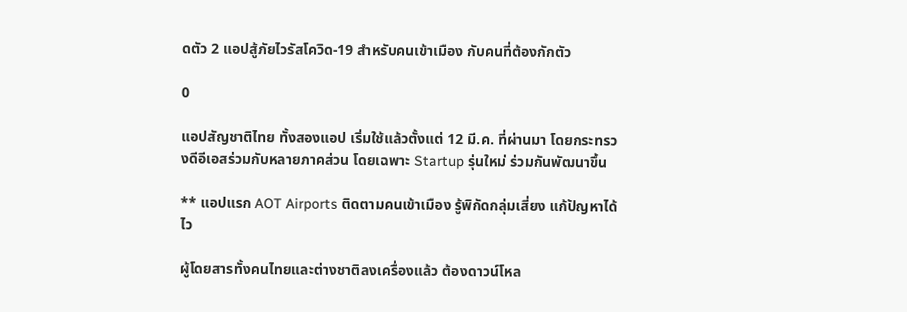ดตัว 2 แอปสู้ภัยไวรัสโควิด-19 สำหรับคนเข้าเมือง กับคนที่ต้องกักตัว

0

แอปสัญชาติไทย ทั้งสองแอป เริ่มใช้แล้วตั้งแต่ 12 มี.ค. ที่ผ่านมา โดยกระทรวงดีอีเอสร่วมกับหลายภาคส่วน โดยเฉพาะ Startup รุ่นใหม่ ร่วมกันพัฒนาขึ้น

** แอปแรก AOT Airports ติดตามคนเข้าเมือง รู้พิกัดกลุ่มเสี่ยง แก้ปัญหาได้ไว

ผู้โดยสารทั้งคนไทยและต่างชาติลงเครื่องแล้ว ต้องดาวน์โหล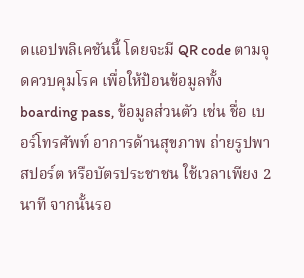ดแอปพลิเคชันนี้ โดยจะมี QR code ตามจุดควบคุมโรค เพื่อให้ป้อนข้อมูลทั้ง boarding pass, ข้อมูลส่วนตัว เช่น ชื่อ เบอร์โทรศัพท์ อาการด้านสุขภาพ ถ่ายรูปพาสปอร์ต หรือบัตรประชาชน ใช้เวลาเพียง 2 นาที จากนั้นรอ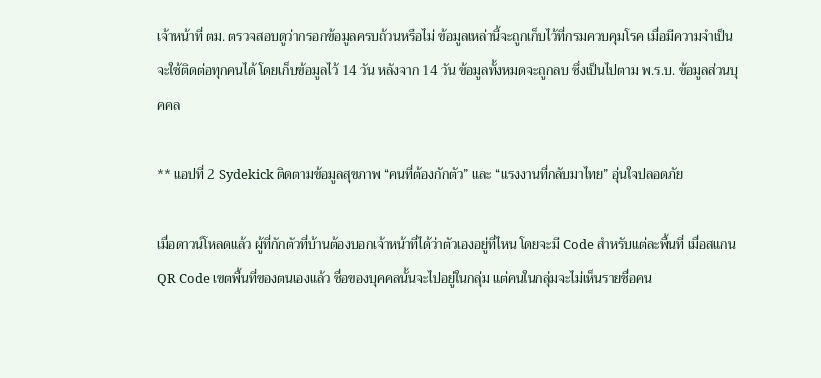เจ้าหน้าที่ ตม. ตรวจสอบดูว่ากรอกข้อมูลครบถ้วนหรือไม่ ข้อมูลเหล่านี้จะถูกเก็บไว้ที่กรมควบคุมโรค เมื่อมีความจำเป็นจะใช้ติดต่อทุกคนได้ โดยเก็บข้อมูลไว้ 14 วัน หลังจาก 14 วัน ข้อมูลทั้งหมดจะถูกลบ ซึ่งเป็นไปตาม พ.ร.บ. ข้อมูลส่วนบุคคล

** แอปที่ 2 Sydekick ติดตามข้อมูลสุขภาพ “คนที่ต้องกักตัว” และ “แรงงานที่กลับมาไทย” อุ่นใจปลอดภัย

เมื่อดาวน์โหลดแล้ว ผู้ที่กักตัวที่บ้านต้องบอกเจ้าหน้าที่ได้ว่าตัวเองอยู่ที่ไหน โดยจะมี Code สำหรับแต่ละพื้นที่ เมื่อสแกน QR Code เขตพื้นที่ของตนเองแล้ว ชื่อของบุคคลนั้นจะไปอยู่ในกลุ่ม แต่คนในกลุ่มจะไม่เห็นรายชื่อคน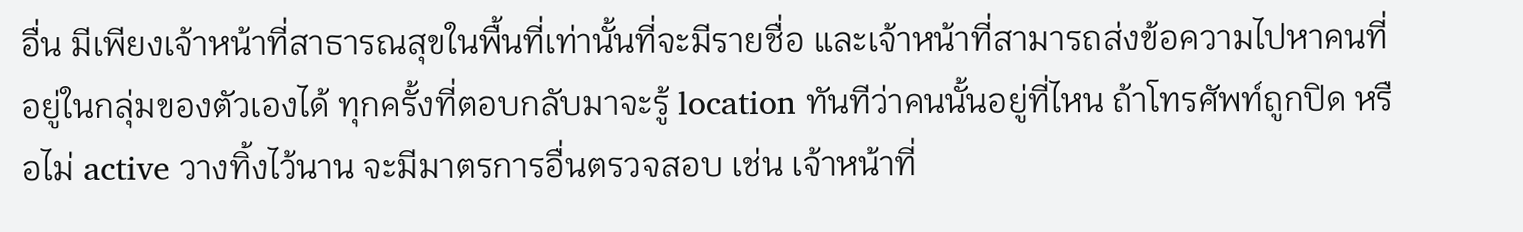อื่น มีเพียงเจ้าหน้าที่สาธารณสุขในพื้นที่เท่านั้นที่จะมีรายชื่อ และเจ้าหน้าที่สามารถส่งข้อความไปหาคนที่อยู่ในกลุ่มของตัวเองได้ ทุกครั้งที่ตอบกลับมาจะรู้ location ทันทีว่าคนนั้นอยู่ที่ไหน ถ้าโทรศัพท์ถูกปิด หรือไม่ active วางทิ้งไว้นาน จะมีมาตรการอื่นตรวจสอบ เช่น เจ้าหน้าที่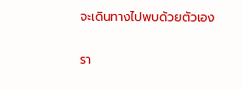จะเดินทางไปพบด้วยตัวเอง

รา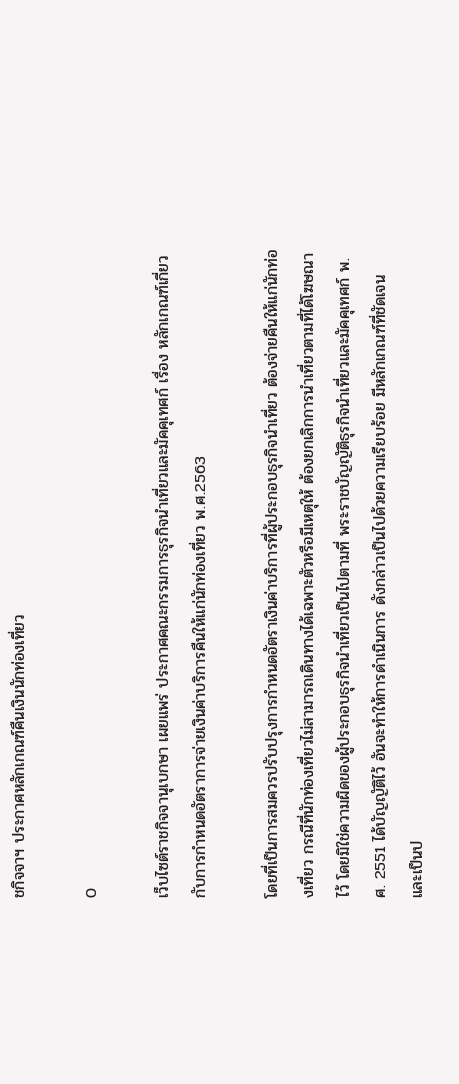ชกิจจาฯ ประกาศหลักเกณฑ์คืนเงินนักท่องเที่ยว

0

เว็บไซต์ราชกิจจานุเบกษา เผยแพร่ ประกาศคณะกรรมการธุรกิจนำเที่ยวและมัคคุเทศก์ เรื่อง หลักเกณฑ์เกี่ยวกับการกำหนดอัตราการจ่ายเงินค่าบริการคืนให้แก่นักท่องเที่ยว พ.ศ.2563

โดยที่เป็นการสมควรปรับปรุงการกำหนดอัตราเงินค่าบริการที่ผู้ประกอบธุรกิจนำเที่ยว ต้องจ่ายคืนให้แก่นักท่องเที่ยว กรณีที่นักท่องเที่ยวไม่สามารถเดินทางได้เฉพาะตัวหรือมีเหตุให้ ต้องยกเลิกการนำเที่ยวตามที่ได้โฆษณาไว้ โดยมิใช่ความผิดของผู้ประกอบธุรกิจนำเที่ยวเป็นไปตามที่ พระราชบัญญัติธุรกิจนำเที่ยวและมัคคุเทศก์ พ.ศ. 2551 ได้บัญญัติไว้ อันจะทำให้การดำเนินการ ดังกล่าวเป็นไปด้วยความเรียบร้อย มีหลักเกณฑ์ที่ชัดเจน และเป็นป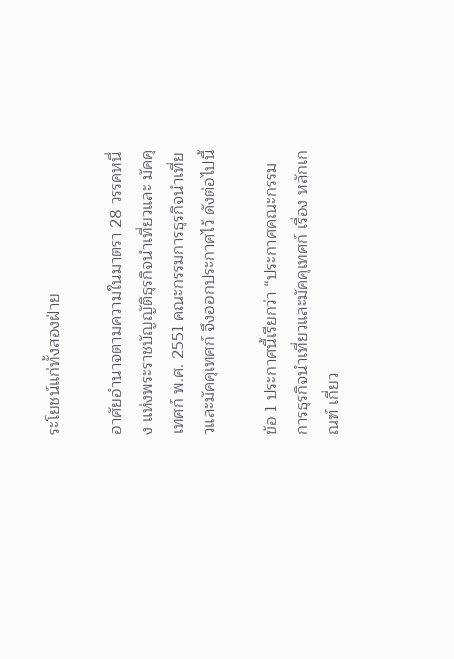ระโยชน์แก่ทั้งสองฝ่าย

อาศัยอำนาจตามความในมาตรา 28 วรรคหนึ่ง แห่งพระราชบัญญัติธุรกิจนำเที่ยวและ มัคคุเทศก์ พ.ศ. 2551 คณะกรรมการธุรกิจนำเที่ยวและมัคคุเทศก์ จึงออกประกาศไว้ ดังต่อไปนี้

ข้อ 1 ประกาศนี้เรียกว่า “ประกาศคณะกรรมการธุรกิจนำเที่ยวและมัคคุเทศก์ เรื่อง หลักเกณฑ์ เกี่ยว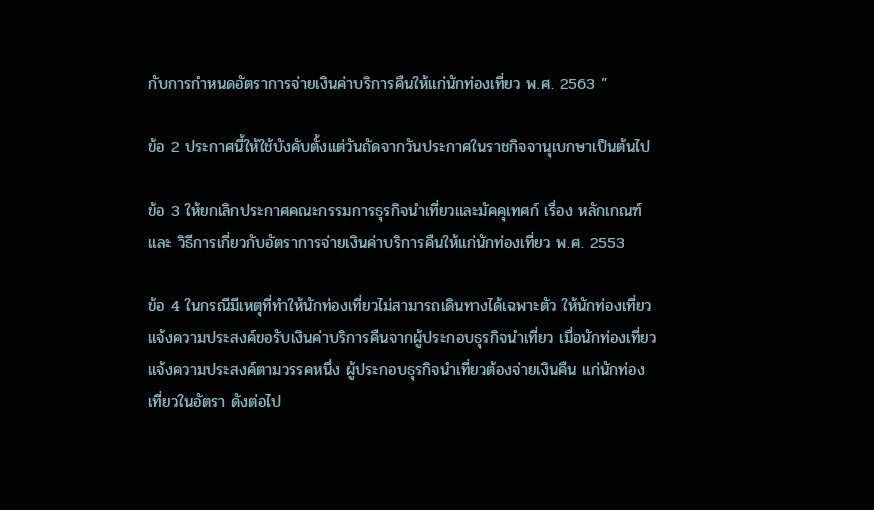กับการกำหนดอัตราการจ่ายเงินค่าบริการคืนให้แก่นักท่องเที่ยว พ.ศ. 2563 ”

ข้อ 2 ประกาศนี้ให้ใช้บังคับตั้งแต่วันถัดจากวันประกาศในราชกิจจานุเบกษาเป็นต้นไป

ข้อ 3 ให้ยกเลิกประกาศคณะกรรมการธุรกิจนำเที่ยวและมัคคุเทศก์ เรื่อง หลักเกณฑ์ และ วิธีการเกี่ยวกับอัตราการจ่ายเงินค่าบริการคืนให้แก่นักท่องเที่ยว พ.ศ. 2553

ข้อ 4 ในกรณีมีเหตุที่ทำให้นักท่องเที่ยวไม่สามารถเดินทางได้เฉพาะตัว ให้นักท่องเที่ยว แจ้งความประสงค์ขอรับเงินค่าบริการคืนจากผู้ประกอบธุรกิจนำเที่ยว เมื่อนักท่องเที่ยวแจ้งความประสงค์ตามวรรคหนึ่ง ผู้ประกอบธุรกิจนำเที่ยวต้องจ่ายเงินคืน แก่นักท่องเที่ยวในอัตรา ดังต่อไป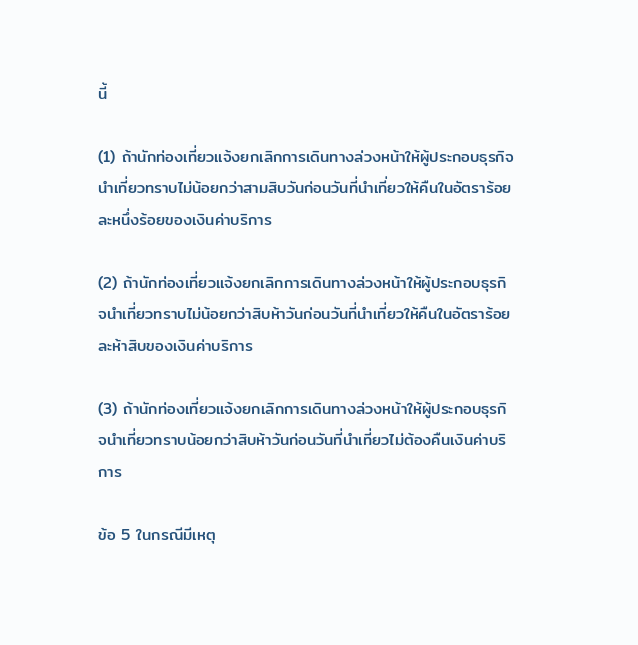นี้

(1) ถ้านักท่องเที่ยวแจ้งยกเลิกการเดินทางล่วงหน้าให้ผู้ประกอบธุรกิจนำเที่ยวทราบไม่น้อยกว่าสามสิบวันก่อนวันที่นำเที่ยวให้คืนในอัตราร้อยละหนึ่งร้อยของเงินค่าบริการ

(2) ถ้านักท่องเที่ยวแจ้งยกเลิกการเดินทางล่วงหน้าให้ผู้ประกอบธุรกิจนำเที่ยวทราบไม่น้อยกว่าสิบห้าวันก่อนวันที่นำเที่ยวให้คืนในอัตราร้อยละห้าสิบของเงินค่าบริการ

(3) ถ้านักท่องเที่ยวแจ้งยกเลิกการเดินทางล่วงหน้าให้ผู้ประกอบธุรกิจนำเที่ยวทราบน้อยกว่าสิบห้าวันก่อนวันที่นำเที่ยวไม่ต้องคืนเงินค่าบริการ

ข้อ 5 ในกรณีมีเหตุ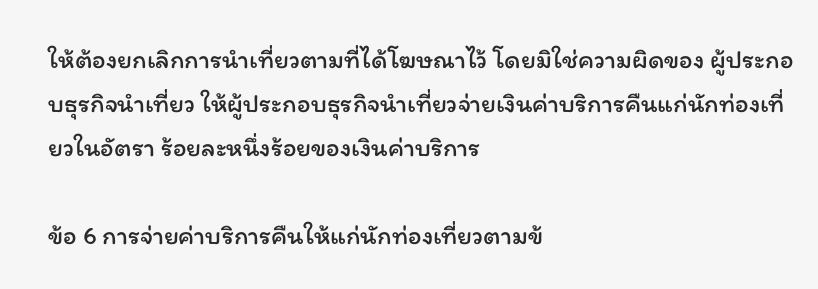ให้ต้องยกเลิกการนำเที่ยวตามที่ได้โฆษณาไว้ โดยมิใช่ความผิดของ ผู้ประกอบธุรกิจนำเที่ยว ให้ผู้ประกอบธุรกิจนำเที่ยวจ่ายเงินค่าบริการคืนแก่นักท่องเที่ยวในอัตรา ร้อยละหนึ่งร้อยของเงินค่าบริการ

ข้อ 6 การจ่ายค่าบริการคืนให้แก่นักท่องเที่ยวตามข้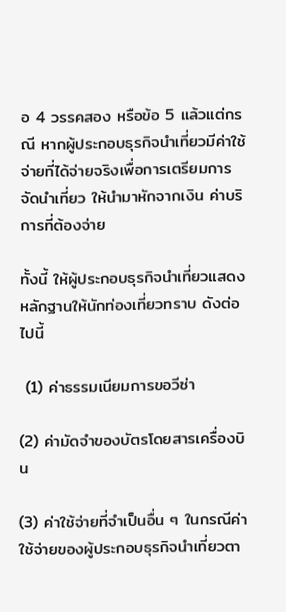อ 4 วรรคสอง หรือข้อ 5 แล้วแต่กรณี หากผู้ประกอบธุรกิจนำเที่ยวมีค่าใช้จ่ายที่ได้จ่ายจริงเพื่อการเตรียมการจัดนำเที่ยว ให้นำมาหักจากเงิน ค่าบริการที่ต้องจ่าย

ทั้งนี้ ให้ผู้ประกอบธุรกิจนำเที่ยวแสดงหลักฐานให้นักท่องเที่ยวทราบ ดังต่อไปนี้

 (1) ค่าธรรมเนียมการขอวีซ่า

(2) ค่ามัดจำของบัตรโดยสารเครื่องบิน

(3) ค่าใช้จ่ายที่จำเป็นอื่น ๆ ในกรณีค่าใช้จ่ายของผู้ประกอบธุรกิจนำเที่ยวตา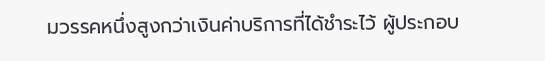มวรรคหนึ่งสูงกว่าเงินค่าบริการที่ได้ชำระไว้ ผู้ประกอบ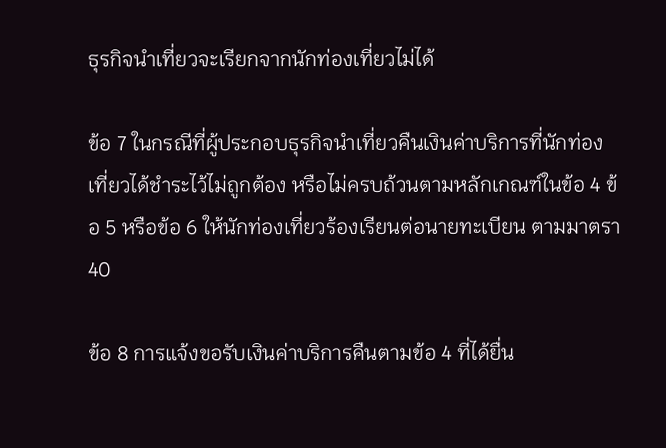ธุรกิจนำเที่ยวจะเรียกจากนักท่องเที่ยวไม่ได้

ข้อ 7 ในกรณีที่ผู้ประกอบธุรกิจนำเที่ยวคืนเงินค่าบริการที่นักท่องเที่ยวได้ชำระไว้ไม่ถูกต้อง หรือไม่ครบถ้วนตามหลักเกณฑ์ในข้อ 4 ข้อ 5 หรือข้อ 6 ให้นักท่องเที่ยวร้องเรียนต่อนายทะเบียน ตามมาตรา 40

ข้อ 8 การแจ้งขอรับเงินค่าบริการคืนตามข้อ 4 ที่ได้ยื่น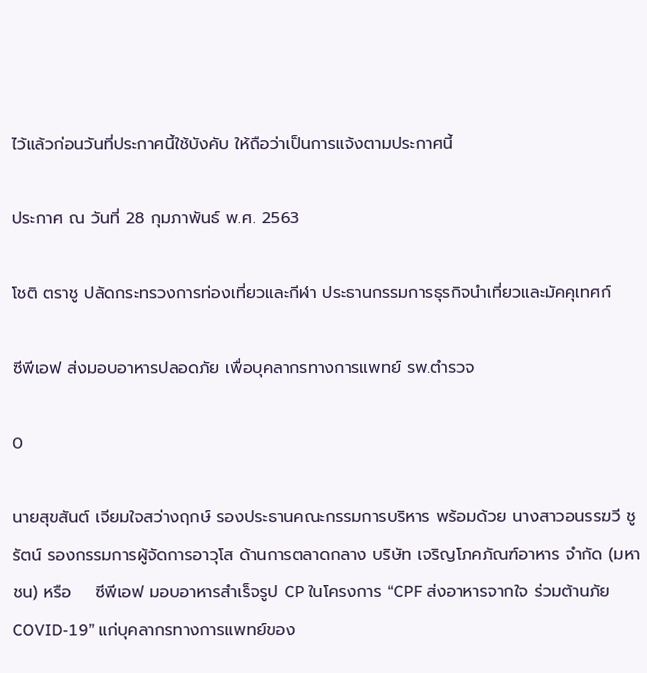ไว้แล้วก่อนวันที่ประกาศนี้ใช้บังคับ ให้ถือว่าเป็นการแจ้งตามประกาศนี้

ประกาศ ณ วันที่ 28 กุมภาพันธ์ พ.ศ. 2563

โชติ ตราชู ปลัดกระทรวงการท่องเที่ยวและกีฬา ประธานกรรมการธุรกิจนำเที่ยวและมัคคุเทศก์

ซีพีเอฟ ส่งมอบอาหารปลอดภัย เพื่อบุคลากรทางการแพทย์ รพ.ตำรวจ

0

นายสุขสันต์ เจียมใจสว่างฤกษ์ รองประธานคณะกรรมการบริหาร พร้อมด้วย นางสาวอนรรฆวี ชูรัตน์ รองกรรมการผู้จัดการอาวุโส ด้านการตลาดกลาง บริษัท เจริญโภคภัณฑ์อาหาร จำกัด (มหาชน) หรือ    ซีพีเอฟ มอบอาหารสำเร็จรูป CP ในโครงการ “CPF ส่งอาหารจากใจ ร่วมต้านภัย COVID-19” แก่บุคลากรทางการแพทย์ของ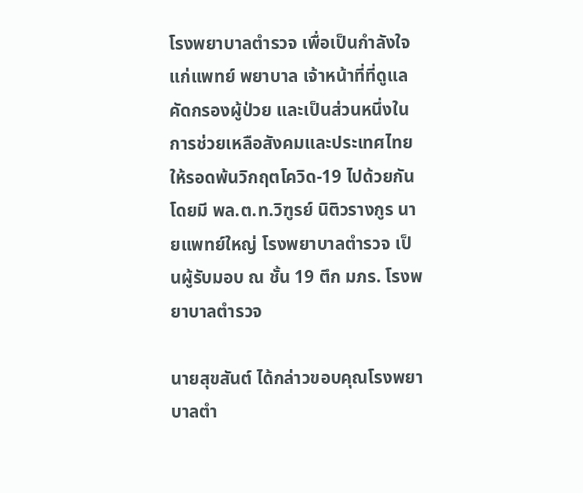โรงพยาบาลตำรวจ เพื่อเป็นกำลังใจแก่แพทย์ พยาบาล เจ้าหน้าที่ที่ดูแลคัดกรองผู้ป่วย และเป็นส่วนหนึ่งในการช่วยเหลือสังคมและประเทศไทยให้รอดพ้นวิกฤตโควิด-19 ไปด้วยกัน โดยมี พล.ต.ท.วิฑูรย์ นิติวรางกูร นายแพทย์ใหญ่ โรงพยาบาลตำรวจ เป็นผู้รับมอบ ณ ชั้น 19 ตึก มภร. โรงพยาบาลตำรวจ

นายสุขสันต์ ได้กล่าวขอบคุณโรงพยาบาลตำ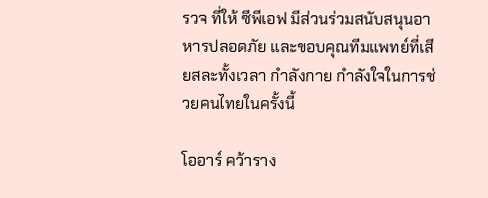รวจ ที่ให้ ซีพีเอฟ มีส่วนร่วมสนับสนุนอาหารปลอดภัย และขอบคุณทีมแพทย์ที่เสียสละทั้งเวลา กำลังกาย กำลังใจในการช่วยคนไทยในครั้งนี้

โออาร์ คว้าราง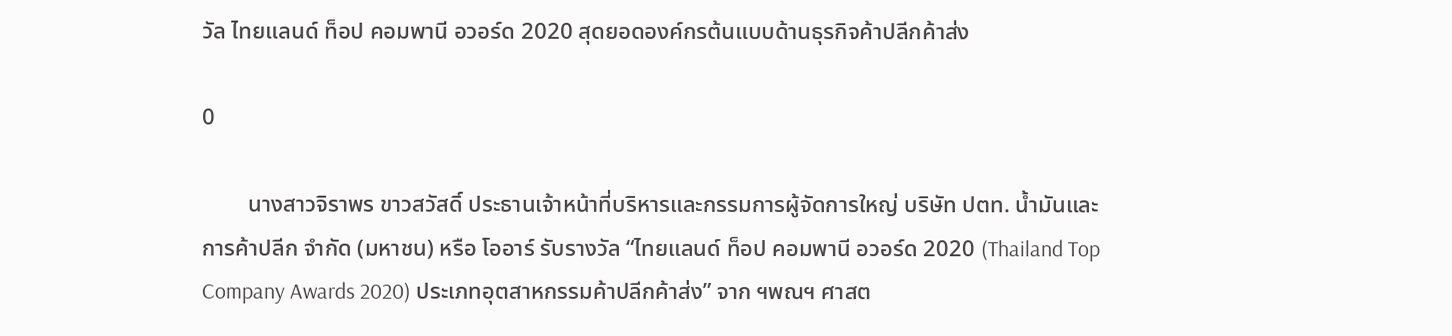วัล ไทยแลนด์ ท็อป คอมพานี อวอร์ด 2020 สุดยอดองค์กรต้นแบบด้านธุรกิจค้าปลีกค้าส่ง

0

        นางสาวจิราพร ขาวสวัสดิ์ ประธานเจ้าหน้าที่บริหารและกรรมการผู้จัดการใหญ่ บริษัท ปตท. น้ำมันและการค้าปลีก จำกัด (มหาชน) หรือ โออาร์ รับรางวัล “ไทยแลนด์ ท็อป คอมพานี อวอร์ด 2020 (Thailand Top Company Awards 2020) ประเภทอุตสาหกรรมค้าปลีกค้าส่ง” จาก ฯพณฯ ศาสต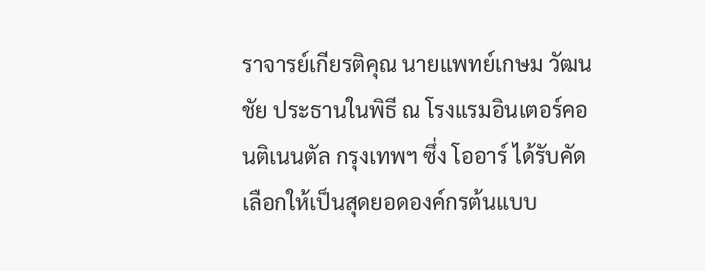ราจารย์เกียรติคุณ นายแพทย์เกษม วัฒนชัย ประธานในพิธี ณ โรงแรมอินเตอร์คอนติเนนตัล กรุงเทพฯ ซึ่ง โออาร์ ได้รับคัดเลือกให้เป็นสุดยอดองค์กรต้นแบบ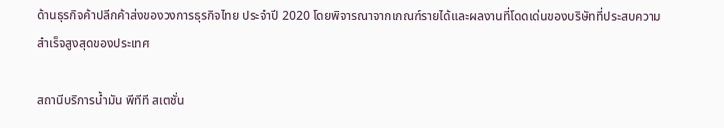ด้านธุรกิจค้าปลีกค้าส่งของวงการธุรกิจไทย ประจำปี 2020 โดยพิจารณาจากเกณฑ์รายได้และผลงานที่โดดเด่นของบริษัทที่ประสบความสำเร็จสูงสุดของประเทศ

สถานีบริการน้ำมัน พีทีที สเตชั่น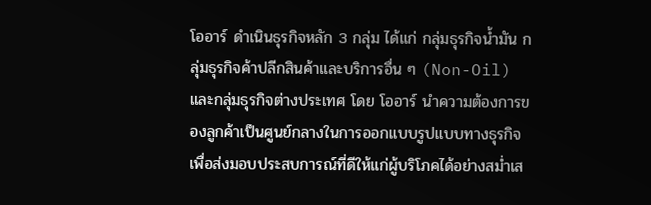โออาร์ ดำเนินธุรกิจหลัก 3 กลุ่ม ได้แก่ กลุ่มธุรกิจน้ำมัน กลุ่มธุรกิจค้าปลีกสินค้าและบริการอื่น ๆ (Non-Oil)  และกลุ่มธุรกิจต่างประเทศ โดย โออาร์ นำความต้องการของลูกค้าเป็นศูนย์กลางในการออกแบบรูปแบบทางธุรกิจ เพื่อส่งมอบประสบการณ์ที่ดีให้แก่ผู้บริโภคได้อย่างสม่ำเส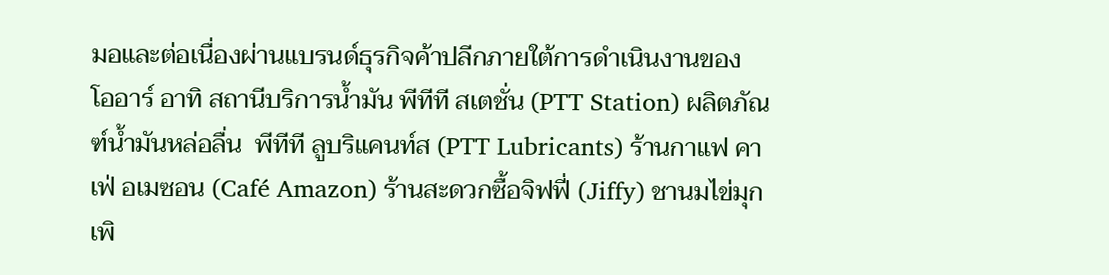มอและต่อเนื่องผ่านแบรนด์ธุรกิจค้าปลีกภายใต้การดำเนินงานของ โออาร์ อาทิ สถานีบริการน้ำมัน พีทีที สเตชั่น (PTT Station) ผลิตภัณฑ์น้ำมันหล่อลื่น  พีทีที ลูบริแคนท์ส (PTT Lubricants) ร้านกาแฟ คาเฟ่ อเมซอน (Café Amazon) ร้านสะดวกซื้อจิฟฟี่ (Jiffy) ชานมไข่มุกเพิ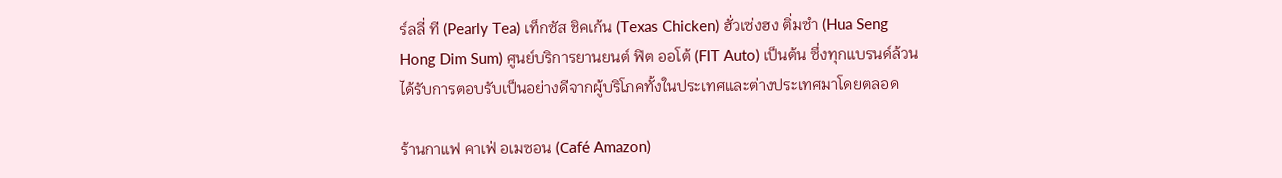ร์ลลี่ ที (Pearly Tea) เท็กซัส ชิคเก้น (Texas Chicken) ฮั่วเซ่งฮง ติ่มซำ (Hua Seng Hong Dim Sum) ศูนย์บริการยานยนต์ ฟิต ออโต้ (FIT Auto) เป็นต้น ซึ่งทุกแบรนด์ล้วนได้รับการตอบรับเป็นอย่างดีจากผู้บริโภคทั้งในประเทศและต่างประเทศมาโดยตลอด

ร้านกาแฟ คาเฟ่ อเมซอน (Café Amazon)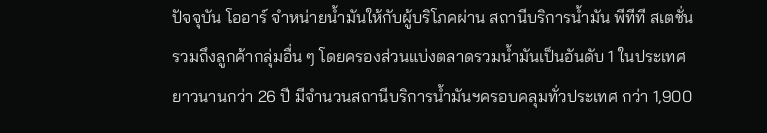ปัจจุบัน โออาร์ จำหน่ายน้ำมันให้กับผู้บริโภคผ่าน สถานีบริการน้ำมัน พีทีที สเตชั่น รวมถึงลูกค้ากลุ่มอื่น ๆ โดยครองส่วนแบ่งตลาดรวมน้ำมันเป็นอันดับ 1 ในประเทศยาวนานกว่า 26 ปี มีจำนวนสถานีบริการน้ำมันฯครอบคลุมทั่วประเทศ กว่า 1,900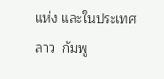แห่ง และในประเทศลาว  กัมพู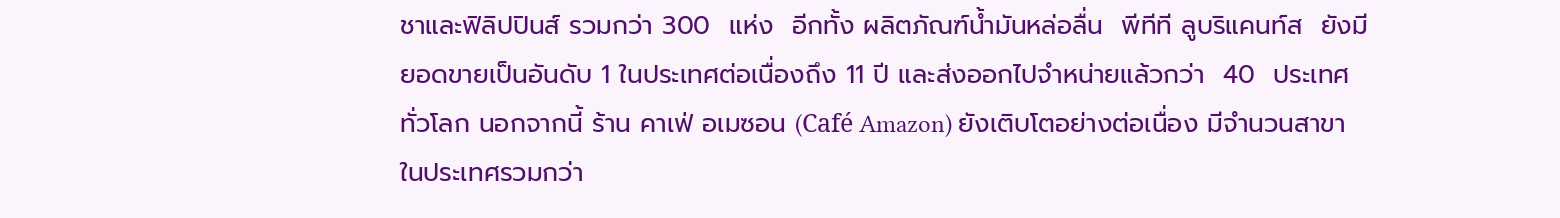ชาและฟิลิปปินส์ รวมกว่า 300  แห่ง  อีกทั้ง ผลิตภัณฑ์น้ำมันหล่อลื่น  พีทีที ลูบริแคนท์ส  ยังมียอดขายเป็นอันดับ 1 ในประเทศต่อเนื่องถึง 11 ปี และส่งออกไปจำหน่ายแล้วกว่า  40  ประเทศทั่วโลก นอกจากนี้ ร้าน คาเฟ่ อเมซอน (Café Amazon) ยังเติบโตอย่างต่อเนื่อง มีจำนวนสาขาในประเทศรวมกว่า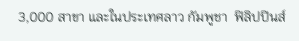3,000 สาขา และในประเทศลาว กัมพูชา  ฟิลิปปินส์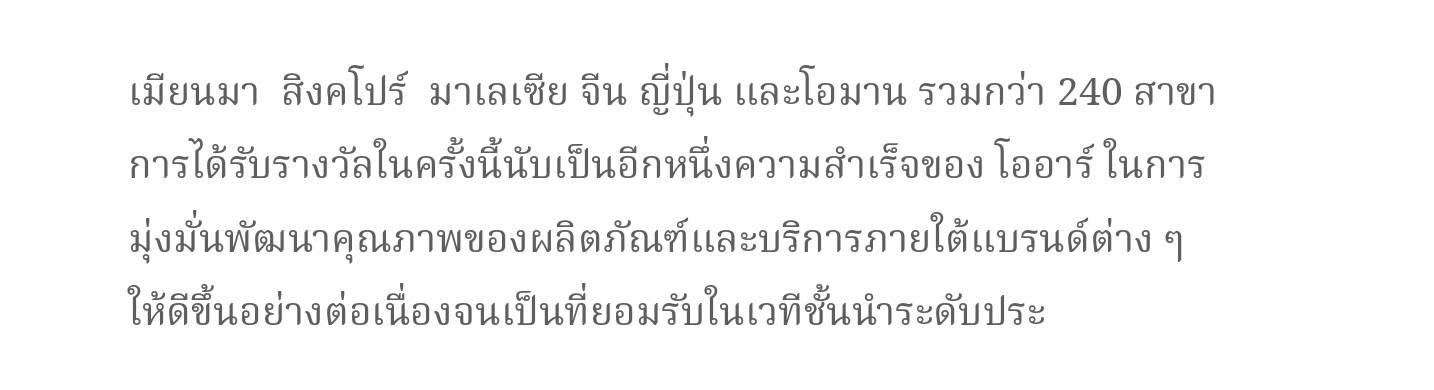เมียนมา  สิงคโปร์  มาเลเซีย จีน ญี่ปุ่น และโอมาน รวมกว่า 240 สาขาการได้รับรางวัลในครั้งนี้นับเป็นอีกหนึ่งความสำเร็จของ โออาร์ ในการมุ่งมั่นพัฒนาคุณภาพของผลิตภัณฑ์และบริการภายใต้แบรนด์ต่าง ๆ ให้ดีขึ้นอย่างต่อเนื่องจนเป็นที่ยอมรับในเวทีชั้นนำระดับประ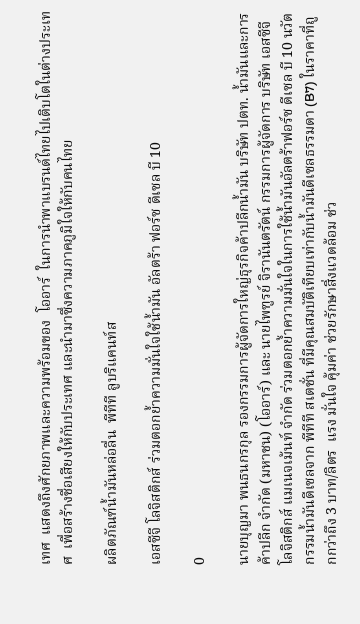เทศ  แสดงถึงศักยภาพและความพร้อมของ  โออาร์  ในการนำพาแบรนด์ไทยไปเติบโตในต่างประเทศ  เพื่อสร้างชื่อเสียงให้กับประเทศ และนำมาซึ่งความภาคภูมิใจให้กับคนไทย

ผลิตภัณฑ์น้ำมันหล่อลื่น  พีทีที ลูบริแคนท์ส

เอสซีจี โลจิสติกส์ ร่วมตอกย้ำความมั่นใจใช้น้ำมัน อัลตร้า ฟอร์ซ ดีเซล บี 10

0

นายบุญมา พนธนกรกุล รองกรรมการผู้จัดการใหญ่ธุรกิจค้าปลีกน้ำมัน บริษัท ปตท. น้ำมันและการค้าปลีก จำกัด (มหาชน) (โออาร์) และ นายไพฑูรย์ จิรานันตรัตน์ กรรมการผู้จัดการ บริษัท เอสซีจี โลจิสติกส์ แมเนจเม้นท์ จำกัด ร่วมตอกย้ำความมั่นใจในการใช้น้ำมันอัลตร้าฟอร์ซ ดีเซล บี 10 นวัตกรรมน้ำมันดีเซลจาก พีทีที สเตชั่น ที่มีคุณสมบัติเทียบเท่ากับน้ำมันดีเซลธรรมดา (B7) ในราคาที่ถูกกว่าถึง 3 บาท/ลิตร  แรง มั่นใจ คุ้มค่า ช่วยรักษาสิ่งแวดล้อม ช่ว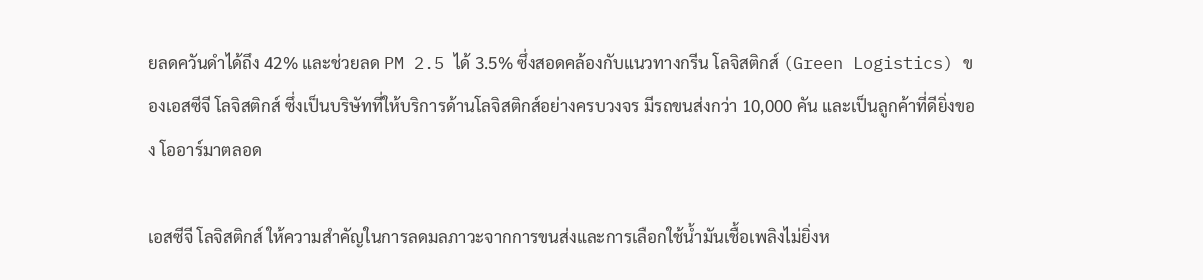ยลดควันดำได้ถึง 42% และช่วยลด PM 2.5 ได้ 3.5% ซึ่งสอดคล้องกับแนวทางกรีน โลจิสติกส์ (Green Logistics) ของเอสซีจี โลจิสติกส์ ซึ่งเป็นบริษัทที่ให้บริการด้านโลจิสติกส์อย่างครบวงจร มีรถขนส่งกว่า 10,000 คัน และเป็นลูกค้าที่ดียิ่งของ โออาร์มาตลอด

เอสซีจี โลจิสติกส์ ให้ความสำคัญในการลดมลภาวะจากการขนส่งและการเลือกใช้น้ำมันเชื้อเพลิงไม่ยิ่งห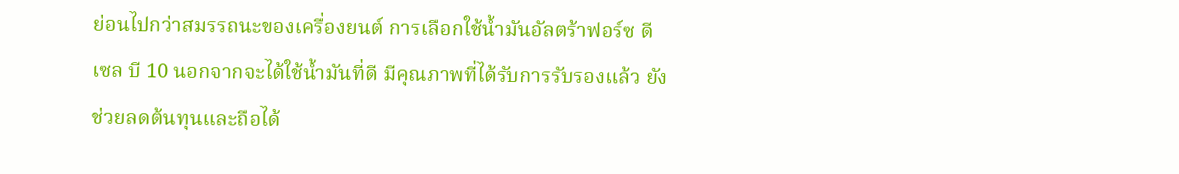ย่อนไปกว่าสมรรถนะของเครื่องยนต์ การเลือกใช้น้ำมันอัลตร้าฟอร์ซ ดีเซล บี 10 นอกจากจะได้ใช้น้ำมันที่ดี มีคุณภาพที่ได้รับการรับรองแล้ว ยังช่วยลดต้นทุนและถือได้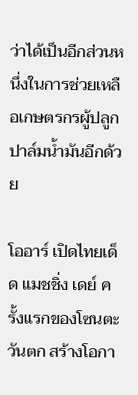ว่าได้เป็นอีกส่วนหนึ่งในการช่วยเหลือเกษตรกรผู้ปลูกปาล์มน้ำมันอีกด้วย

โออาร์ เปิดไทยเด็ด แมชชิ่ง เดย์ ครั้งแรกของโซนตะวันตก สร้างโอกา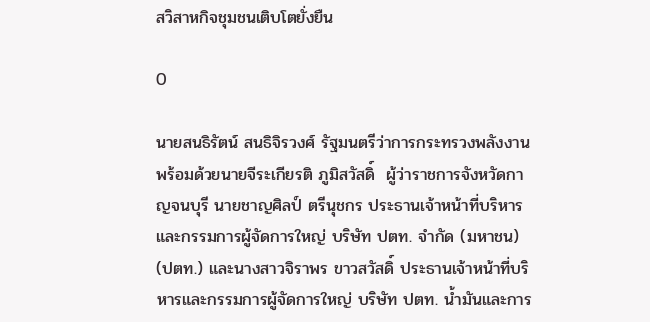สวิสาหกิจชุมชนเติบโตยั่งยืน

0

นายสนธิรัตน์ สนธิจิรวงศ์ รัฐมนตรีว่าการกระทรวงพลังงาน พร้อมด้วยนายจีระเกียรติ ภูมิสวัสดิ์  ผู้ว่าราชการจังหวัดกาญจนบุรี นายชาญศิลป์ ตรีนุชกร ประธานเจ้าหน้าที่บริหารและกรรมการผู้จัดการใหญ่ บริษัท ปตท. จำกัด (มหาชน) (ปตท.) และนางสาวจิราพร ขาวสวัสดิ์ ประธานเจ้าหน้าที่บริหารและกรรมการผู้จัดการใหญ่ บริษัท ปตท. น้ำมันและการ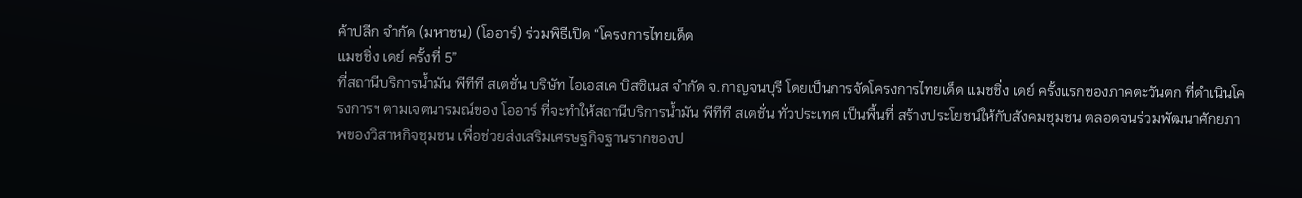ค้าปลีก จำกัด (มหาชน) (โออาร์) ร่วมพิธีเปิด “โครงการไทยเด็ด
แมชชิ่ง เดย์ ครั้งที่ 5”
ที่สถานีบริการน้ำมัน พีทีที สเตชั่น บริษัท ไอเอสเค บิสซิเนส จำกัด จ.กาญจนบุรี โดยเป็นการจัดโครงการไทยเด็ด แมชชิ่ง เดย์ ครั้งแรกของภาคตะวันตก ที่ดำเนินโครงการฯ ตามเจตนารมณ์ของ โออาร์ ที่จะทำให้สถานีบริการน้ำมัน พีทีที สเตชั่น ทั่วประเทศ เป็นพื้นที่ สร้างประโยชน์ให้กับสังคมชุมชน ตลอดจนร่วมพัฒนาศักยภาพของวิสาหกิจชุมชน เพื่อช่วยส่งเสริมเศรษฐกิจฐานรากของป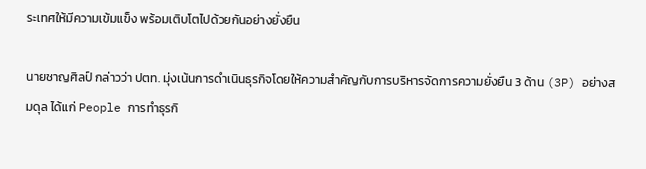ระเทศให้มีความเข้มแข็ง พร้อมเติบโตไปด้วยกันอย่างยั่งยืน

นายชาญศิลป์ กล่าวว่า ปตท. มุ่งเน้นการดำเนินธุรกิจโดยให้ความสำคัญกับการบริหารจัดการความยั่งยืน 3 ด้าน (3P) อย่างสมดุล ได้แก่ People การทำธุรกิ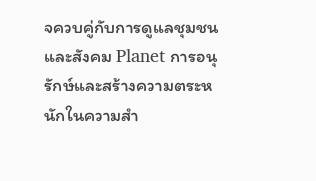จควบคู่กับการดูแลชุมชนและสังคม Planet การอนุรักษ์และสร้างความตระหนักในความสำ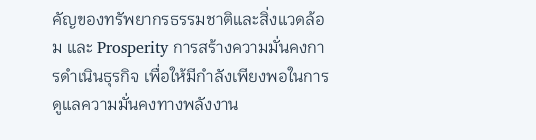คัญของทรัพยากรธรรมชาติและสิ่งแวดล้อม และ Prosperity การสร้างความมั่นคงการดำเนินธุรกิจ เพื่อให้มีกำลังเพียงพอในการดูแลความมั่นคงทางพลังงาน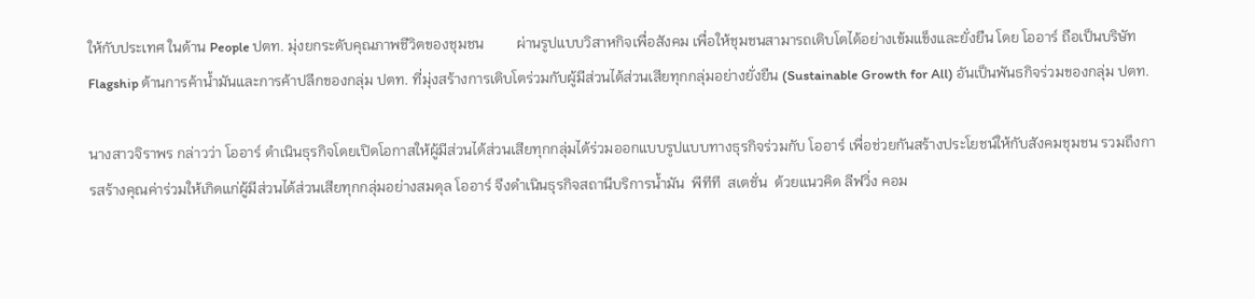ให้กับประเทศ ในด้าน People ปตท. มุ่งยกระดับคุณภาพชีวิตของชุมชน         ผ่านรูปแบบวิสาหกิจเพื่อสังคม เพื่อให้ชุมชนสามารถเติบโตได้อย่างเข้มแข็งและยั่งยืน โดย โออาร์ ถือเป็นบริษัท Flagship ด้านการค้าน้ำมันและการค้าปลีกของกลุ่ม ปตท. ที่มุ่งสร้างการเติบโตร่วมกับผู้มีส่วนได้ส่วนเสียทุกกลุ่มอย่างยั่งยืน (Sustainable Growth for All) อันเป็นพันธกิจร่วมของกลุ่ม ปตท.

นางสาวจิราพร กล่าวว่า โออาร์ ดำเนินธุรกิจโดยเปิดโอกาสให้ผู้มีส่วนได้ส่วนเสียทุกกลุ่มได้ร่วมออกแบบรูปแบบทางธุรกิจร่วมกับ โออาร์ เพื่อช่วยกันสร้างประโยชน์ให้กับสังคมชุมชน รวมถึงการสร้างคุณค่าร่วมให้เกิดแก่ผู้มีส่วนได้ส่วนเสียทุกกลุ่มอย่างสมดุล โออาร์ จึงดำเนินธุรกิจสถานีบริการน้ำมัน  พีทีที  สเตชั่น  ด้วยแนวคิด ลีฟวิ่ง คอม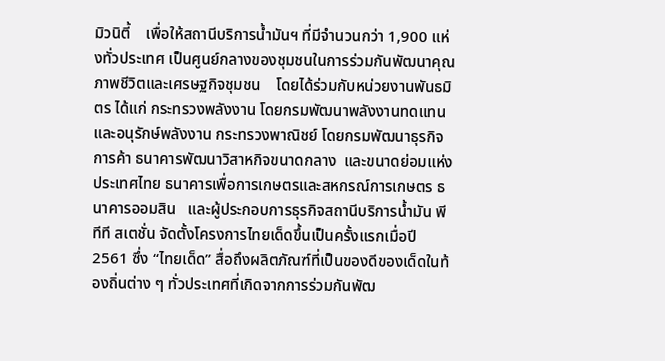มิวนิตี้    เพื่อให้สถานีบริการน้ำมันฯ ที่มีจำนวนกว่า 1,900 แห่งทั่วประเทศ เป็นศูนย์กลางของชุมชนในการร่วมกันพัฒนาคุณภาพชีวิตและเศรษฐกิจชุมชน    โดยได้ร่วมกับหน่วยงานพันธมิตร ได้แก่ กระทรวงพลังงาน โดยกรมพัฒนาพลังงานทดแทนและอนุรักษ์พลังงาน กระทรวงพาณิชย์ โดยกรมพัฒนาธุรกิจการค้า ธนาคารพัฒนาวิสาหกิจขนาดกลาง  และขนาดย่อมแห่งประเทศไทย ธนาคารเพื่อการเกษตรและสหกรณ์การเกษตร ธนาคารออมสิน   และผู้ประกอบการธุรกิจสถานีบริการน้ำมัน พีทีที สเตชั่น จัดตั้งโครงการไทยเด็ดขึ้นเป็นครั้งแรกเมื่อปี 2561 ซึ่ง “ไทยเด็ด” สื่อถึงผลิตภัณฑ์ที่เป็นของดีของเด็ดในท้องถิ่นต่าง ๆ ทั่วประเทศที่เกิดจากการร่วมกันพัฒ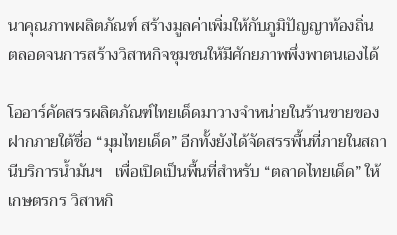นาคุณภาพผลิตภัณฑ์ สร้างมูลค่าเพิ่มให้กับภูมิปัญญาท้องถิ่น ตลอดจนการสร้างวิสาหกิจชุมชนให้มีศักยภาพพึ่งพาตนเองได้

โออาร์คัดสรรผลิตภัณฑ์ไทยเด็ดมาวางจำหน่ายในร้านขายของฝากภายใต้ชื่อ “มุมไทยเด็ด” อีกทั้งยังได้จัดสรรพื้นที่ภายในสถานีบริการน้ำมันฯ   เพื่อเปิดเป็นพื้นที่สำหรับ “ตลาดไทยเด็ด” ให้เกษตรกร วิสาหกิ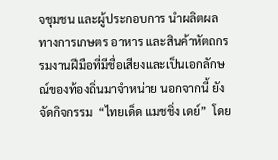จชุมชน และผู้ประกอบการ นำผลิตผลทางการเกษตร อาหาร และสินค้าหัตถกรรมงานฝีมือที่มีชื่อเสียงและเป็นเอกลักษณ์ของท้องถิ่นมาจำหน่าย นอกจากนี้ ยังจัดกิจกรรม  “ไทยเด็ด แมชชิ่ง เดย์”  โดย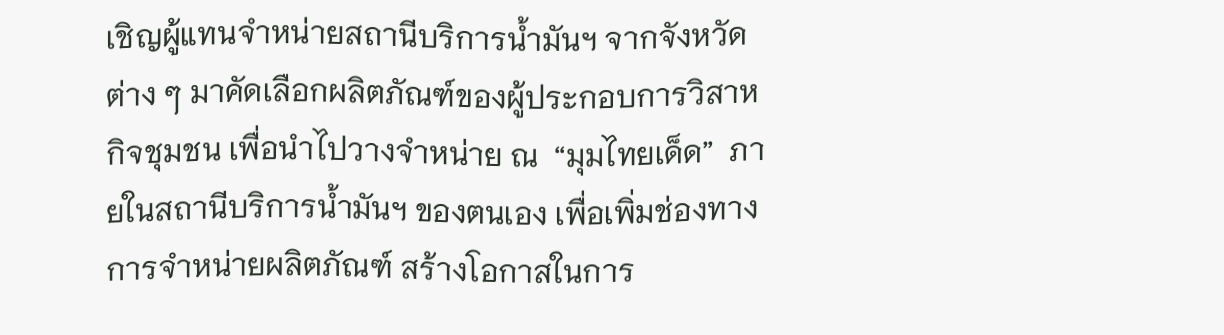เชิญผู้แทนจำหน่ายสถานีบริการน้ำมันฯ จากจังหวัดต่าง ๆ มาคัดเลือกผลิตภัณฑ์ของผู้ประกอบการวิสาหกิจชุมชน เพื่อนำไปวางจำหน่าย ณ  “มุมไทยเด็ด”  ภายในสถานีบริการน้ำมันฯ ของตนเอง เพื่อเพิ่มช่องทางการจำหน่ายผลิตภัณฑ์ สร้างโอกาสในการ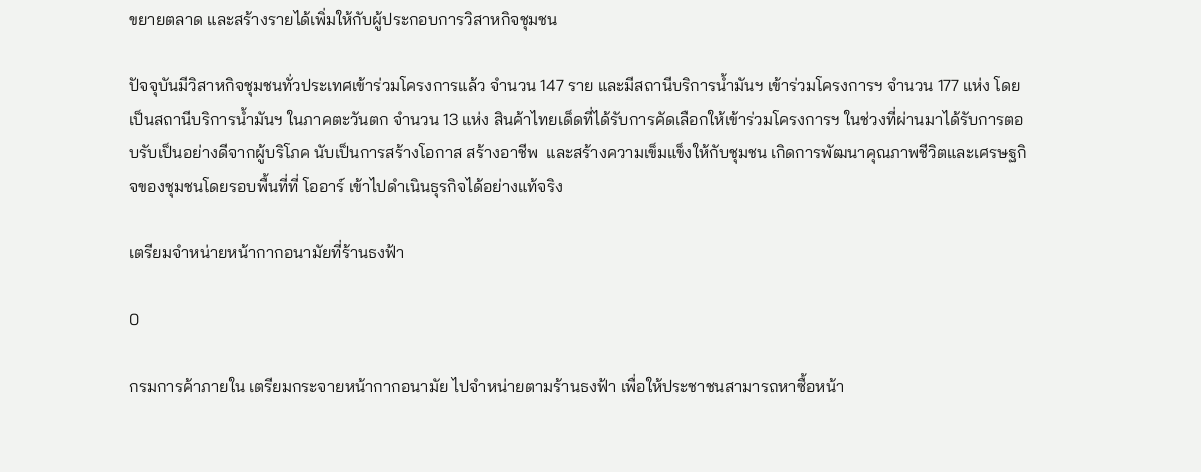ขยายตลาด และสร้างรายได้เพิ่มให้กับผู้ประกอบการวิสาหกิจชุมชน

ปัจจุบันมีวิสาหกิจชุมชนทั่วประเทศเข้าร่วมโครงการแล้ว จำนวน 147 ราย และมีสถานีบริการน้ำมันฯ เข้าร่วมโครงการฯ จำนวน 177 แห่ง โดยเป็นสถานีบริการน้ำมันฯ ในภาคตะวันตก จำนวน 13 แห่ง สินค้าไทยเด็ดที่ได้รับการคัดเลือกให้เข้าร่วมโครงการฯ ในช่วงที่ผ่านมาได้รับการตอบรับเป็นอย่างดีจากผู้บริโภค นับเป็นการสร้างโอกาส สร้างอาชีพ  และสร้างความเข็มแข็งให้กับชุมชน เกิดการพัฒนาคุณภาพชีวิตและเศรษฐกิจของชุมชนโดยรอบพื้นที่ที่ โออาร์ เข้าไปดำเนินธุรกิจได้อย่างแท้จริง

เตรียมจำหน่ายหน้ากากอนามัยที่ร้านธงฟ้า

0

กรมการค้าภายใน เตรียมกระจายหน้ากากอนามัย ไปจำหน่ายตามร้านธงฟ้า เพื่อให้ประชาชนสามารถหาซื้อหน้า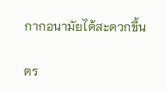กากอนามัยได้สะดวกขึ้น

ตร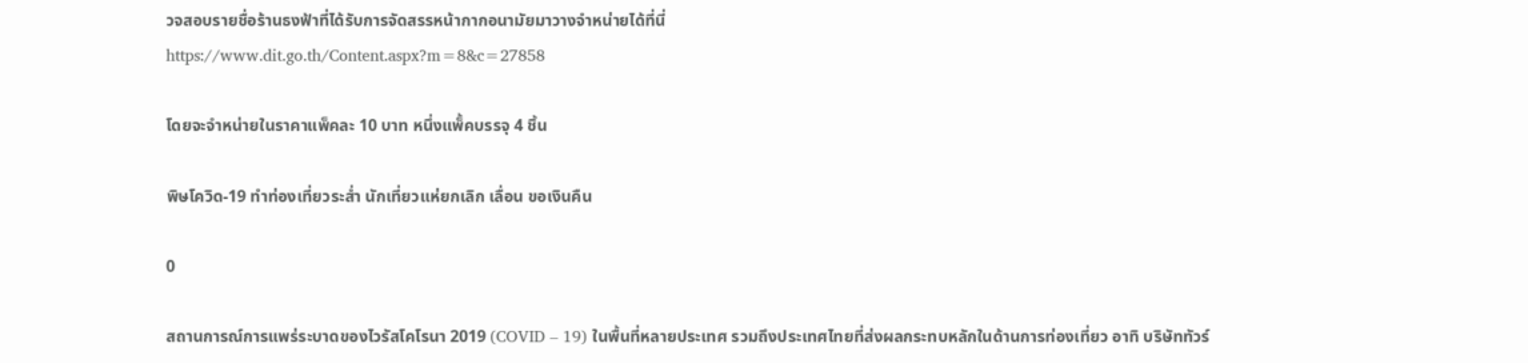วจสอบรายชื่อร้านธงฟ้าที่ได้รับการจัดสรรหน้ากากอนามัยมาวางจำหน่ายได้ที่นี่
https://www.dit.go.th/Content.aspx?m=8&c=27858

โดยจะจำหน่ายในราคาแพ็คละ 10 บาท หนึ่งแพ็้คบรรจุ 4 ชิ้น

พิษโควิด-19 ทำท่องเที่ยวระส่ำ นักเที่ยวแห่ยกเลิก เลื่อน ขอเงินคืน

0

สถานการณ์การแพร่ระบาดของไวรัสโคโรนา 2019 (COVID – 19) ในพื้นที่หลายประเทศ รวมถึงประเทศไทยที่ส่งผลกระทบหลักในด้านการท่องเที่ยว อาทิ บริษัททัวร์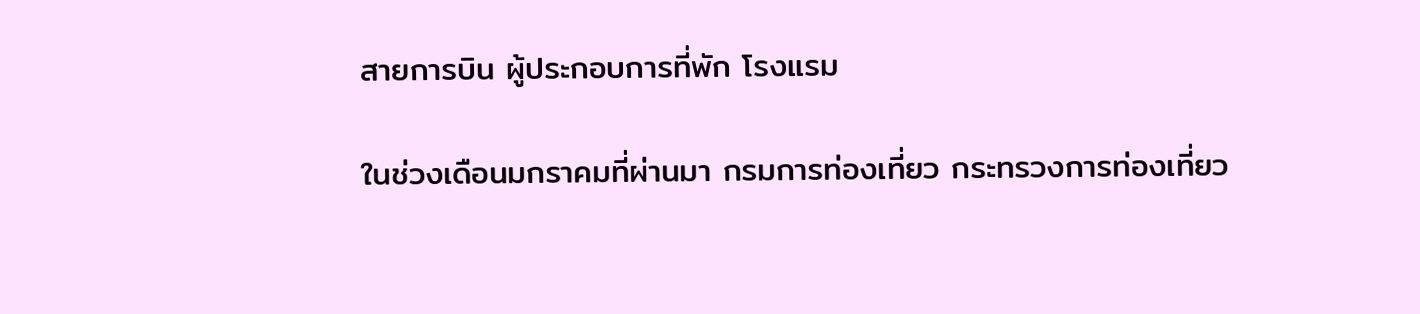สายการบิน ผู้ประกอบการที่พัก โรงแรม

ในช่วงเดือนมกราคมที่ผ่านมา กรมการท่องเที่ยว กระทรวงการท่องเที่ยว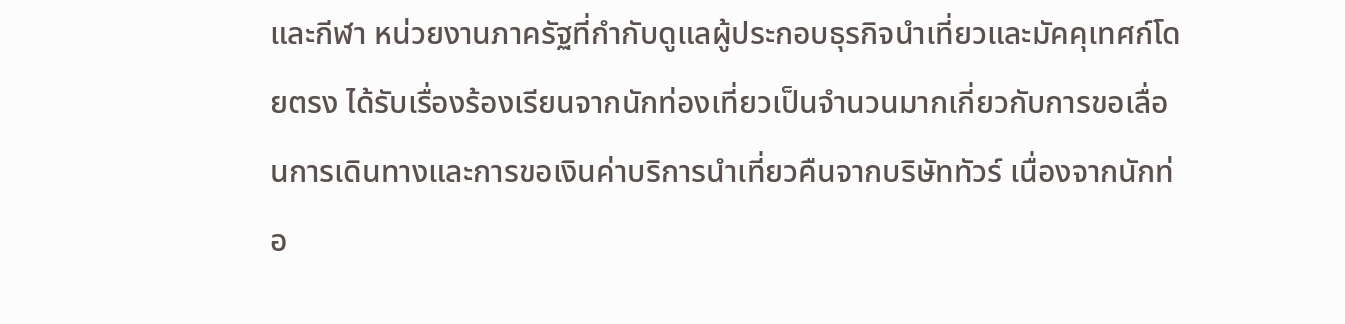และกีฬา หน่วยงานภาครัฐที่กำกับดูแลผู้ประกอบธุรกิจนำเที่ยวและมัคคุเทศก์โดยตรง ได้รับเรื่องร้องเรียนจากนักท่องเที่ยวเป็นจำนวนมากเกี่ยวกับการขอเลื่อนการเดินทางและการขอเงินค่าบริการนำเที่ยวคืนจากบริษัททัวร์ เนื่องจากนักท่อ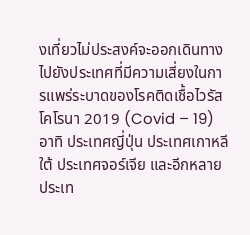งเที่ยวไม่ประสงค์จะออกเดินทางไปยังประเทศที่มีความเสี่ยงในการแพร่ระบาดของโรคติดเชื้อไวรัสโคโรนา 2019 (Covid – 19) อาทิ ประเทศญี่ปุ่น ประเทศเกาหลีใต้ ประเทศจอร์เจีย และอีกหลายประเท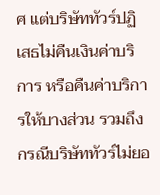ศ แต่บริษัททัวร์ปฏิเสธไม่คืนเงินค่าบริการ หรือคืนค่าบริการให้บางส่วน รวมถึงกรณีบริษัททัวร์ไม่ยอ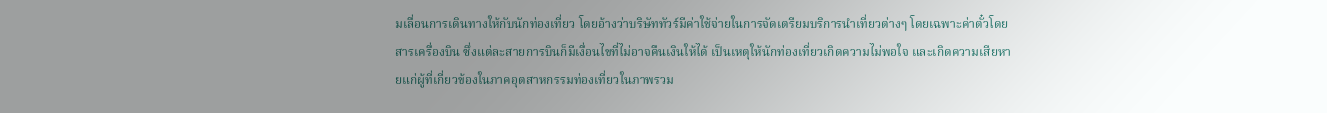มเลื่อนการเดินทางให้กับนักท่องเที่ยว โดยอ้างว่าบริษัททัวร์มีค่าใช้จ่ายในการจัดเตรียมบริการนำเที่ยวต่างๆ โดยเฉพาะค่าตั๋วโดยสารเครื่องบิน ซึ่งแต่ละสายการบินก็มีเงื่อนไขที่ไม่อาจคืนเงินให้ได้ เป็นเหตุให้นักท่องเที่ยวเกิดความไม่พอใจ และเกิดความเสียหายแก่ผู้ที่เกี่ยวข้องในภาคอุตสาหกรรมท่องเที่ยวในภาพรวม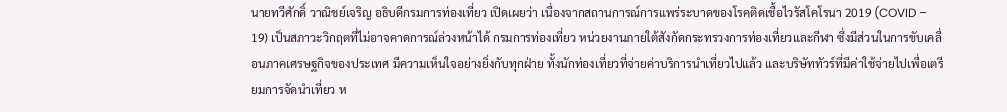นายทวีศักดิ์ วาณิชย์เจริญ อธิบดีกรมการท่องเที่ยว เปิดเผยว่า เนื่องจากสถานการณ์การแพร่ระบาดของโรคติดเชื้อไวรัสโคโรนา 2019 (COVID – 19) เป็นสภาวะวิกฤตที่ไม่อาจคาดการณ์ล่วงหน้าได้ กรมการท่องเที่ยว หน่วยงานภายใต้สังกัดกระทรวงการท่องเที่ยวและกีฬา ซึ่งมีส่วนในการขับเคลื่อนภาคเศรษฐกิจของประเทศ มีความเห็นใจอย่างยิ่งกับทุกฝ่าย ทั้งนักท่องเที่ยวที่จ่ายค่าบริการนำเที่ยวไปแล้ว และบริษัททัวร์ที่มีค่าใช้จ่ายไปเพื่อเตรียมการจัดนำเที่ยว ห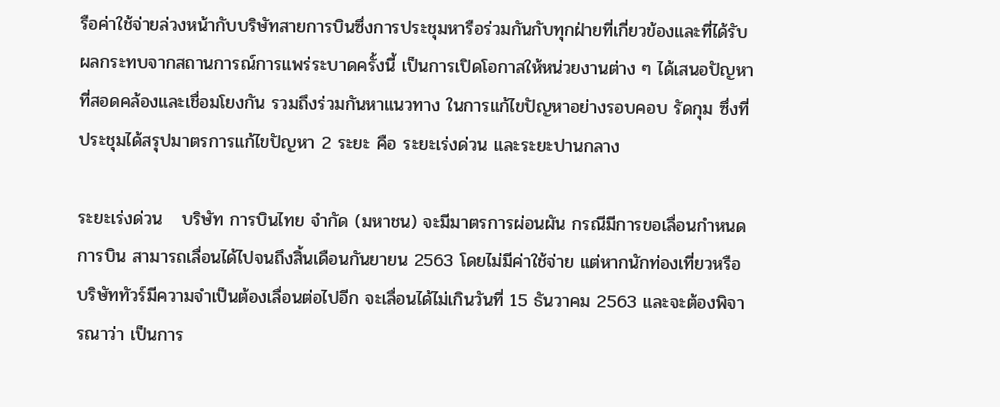รือค่าใช้จ่ายล่วงหน้ากับบริษัทสายการบินซึ่งการประชุมหารือร่วมกันกับทุกฝ่ายที่เกี่ยวข้องและที่ได้รับผลกระทบจากสถานการณ์การแพร่ระบาดครั้งนี้ เป็นการเปิดโอกาสให้หน่วยงานต่าง ๆ ได้เสนอปัญหาที่สอดคล้องและเชื่อมโยงกัน รวมถึงร่วมกันหาแนวทาง ในการแก้ไขปัญหาอย่างรอบคอบ รัดกุม ซึ่งที่ประชุมได้สรุปมาตรการแก้ไขปัญหา 2 ระยะ คือ ระยะเร่งด่วน และระยะปานกลาง

ระยะเร่งด่วน   บริษัท การบินไทย จำกัด (มหาชน) จะมีมาตรการผ่อนผัน กรณีมีการขอเลื่อนกำหนดการบิน สามารถเลื่อนได้ไปจนถึงสิ้นเดือนกันยายน 2563 โดยไม่มีค่าใช้จ่าย แต่หากนักท่องเที่ยวหรือบริษัททัวร์มีความจำเป็นต้องเลื่อนต่อไปอีก จะเลื่อนได้ไม่เกินวันที่ 15 ธันวาคม 2563 และจะต้องพิจารณาว่า เป็นการ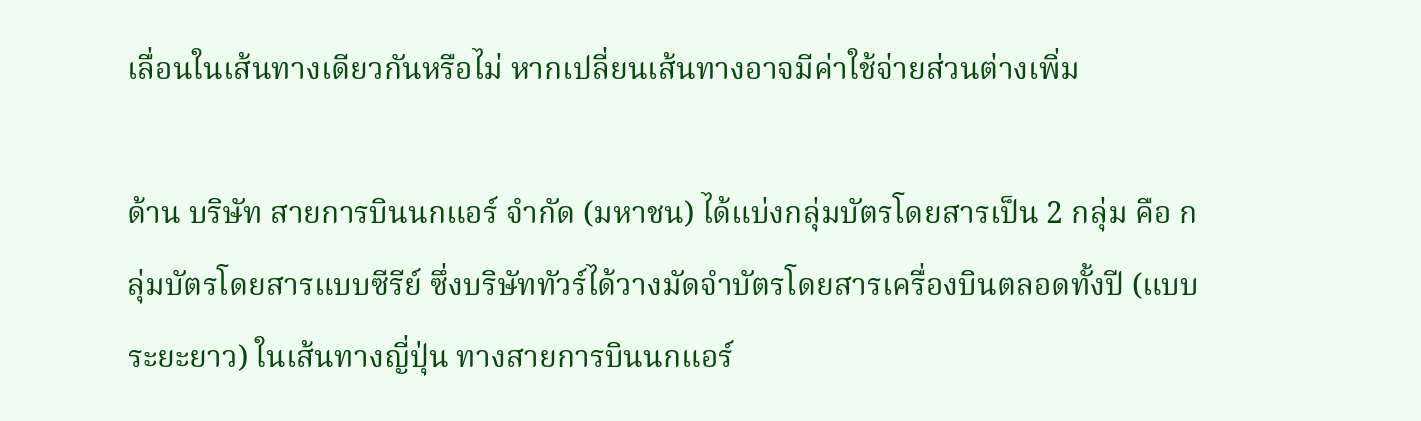เลื่อนในเส้นทางเดียวกันหรือไม่ หากเปลี่ยนเส้นทางอาจมีค่าใช้จ่ายส่วนต่างเพิ่ม

ด้าน บริษัท สายการบินนกแอร์ จำกัด (มหาชน) ได้แบ่งกลุ่มบัตรโดยสารเป็น 2 กลุ่ม คือ กลุ่มบัตรโดยสารแบบซีรีย์ ซึ่งบริษัททัวร์ได้วางมัดจำบัตรโดยสารเครื่องบินตลอดทั้งปี (แบบระยะยาว) ในเส้นทางญี่ปุ่น ทางสายการบินนกแอร์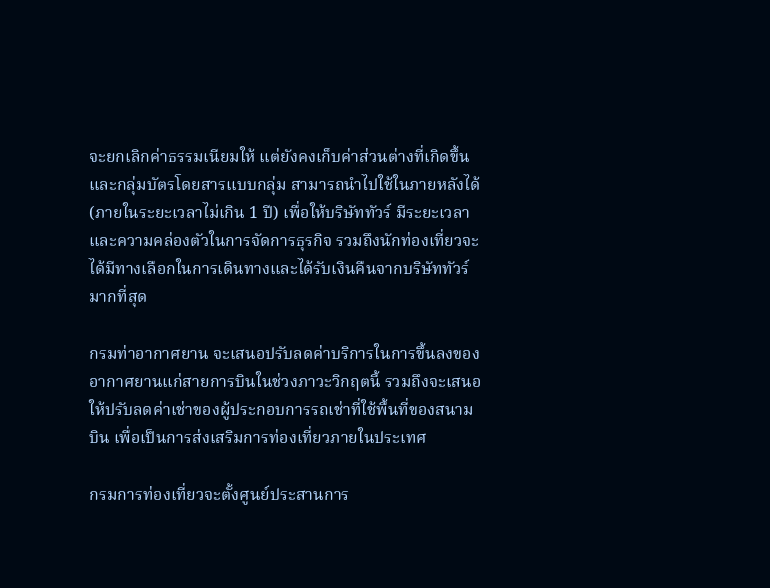จะยกเลิกค่าธรรมเนียมให้ แต่ยังคงเก็บค่าส่วนต่างที่เกิดขึ้น และกลุ่มบัตรโดยสารแบบกลุ่ม สามารถนำไปใช้ในภายหลังได้ (ภายในระยะเวลาไม่เกิน 1 ปี) เพื่อให้บริษัททัวร์ มีระยะเวลาและความคล่องตัวในการจัดการธุรกิจ รวมถึงนักท่องเที่ยวจะได้มีทางเลือกในการเดินทางและได้รับเงินคืนจากบริษัททัวร์มากที่สุด

กรมท่าอากาศยาน จะเสนอปรับลดค่าบริการในการขึ้นลงของอากาศยานแก่สายการบินในช่วงภาวะวิกฤตนี้ รวมถึงจะเสนอให้ปรับลดค่าเช่าของผู้ประกอบการรถเช่าที่ใช้พื้นที่ของสนามบิน เพื่อเป็นการส่งเสริมการท่องเที่ยวภายในประเทศ

กรมการท่องเที่ยวจะตั้งศูนย์ประสานการ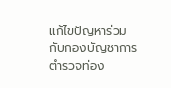แก้ไขปัญหาร่วมกับกองบัญชาการตำรวจท่อง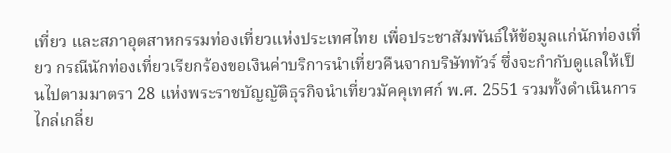เที่ยว และสภาอุตสาหกรรมท่องเที่ยวแห่งประเทศไทย เพื่อประชาสัมพันธ์ให้ข้อมูลแก่นักท่องเที่ยว กรณีนักท่องเที่ยวเรียกร้องขอเงินค่าบริการนำเที่ยวคืนจากบริษัททัวร์ ซึ่งจะกำกับดูแลให้เป็นไปตามมาตรา 28 แห่งพระราชบัญญัติธุรกิจนำเที่ยวมัคคุเทศก์ พ.ศ. 2551 รวมทั้งดำเนินการไกล่เกลี่ย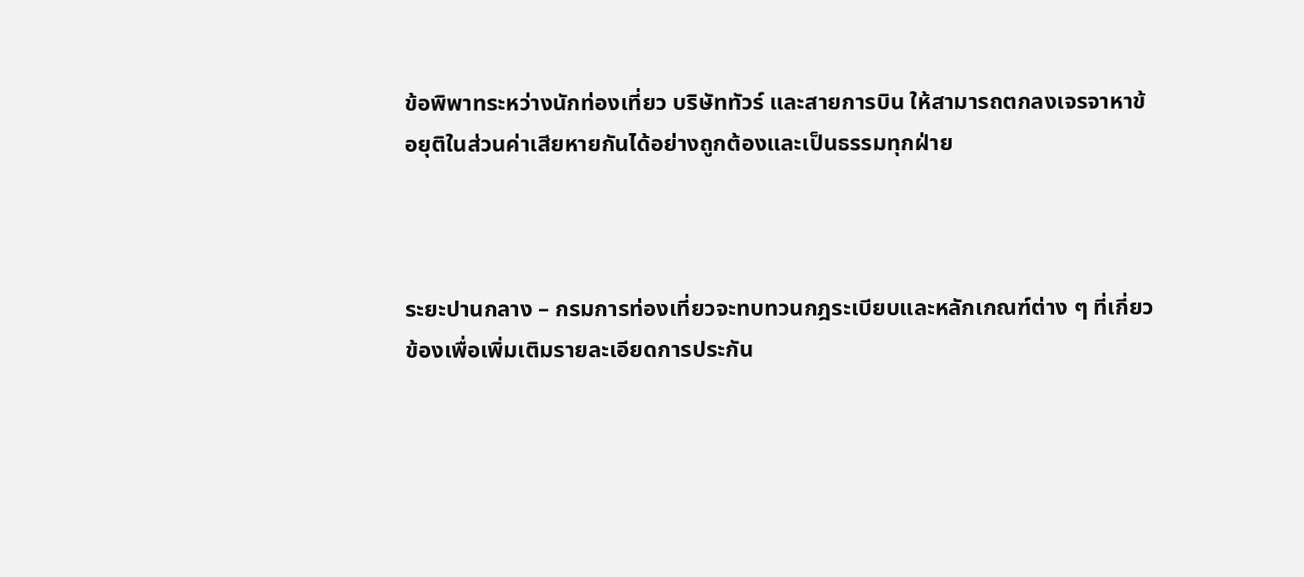ข้อพิพาทระหว่างนักท่องเที่ยว บริษัททัวร์ และสายการบิน ให้สามารถตกลงเจรจาหาข้อยุติในส่วนค่าเสียหายกันได้อย่างถูกต้องและเป็นธรรมทุกฝ่าย



ระยะปานกลาง – กรมการท่องเที่ยวจะทบทวนกฎระเบียบและหลักเกณฑ์ต่าง ๆ ที่เกี่ยวข้องเพื่อเพิ่มเติมรายละเอียดการประกัน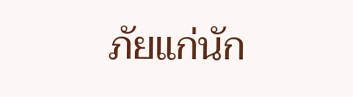ภัยแก่นัก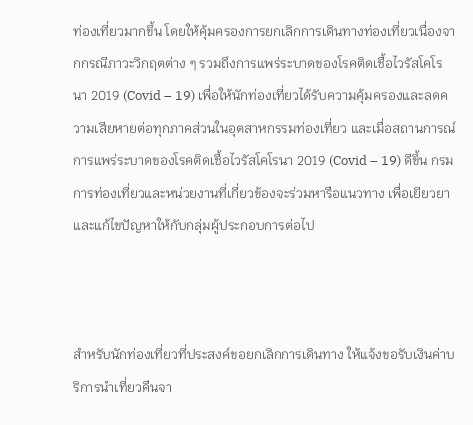ท่องเที่ยวมากขึ้น โดยให้คุ้มครองการยกเลิกการเดินทางท่องเที่ยวเนื่องจากกรณีภาวะวิกฤตต่าง ๆ รวมถึงการแพร่ระบาดของโรคติดเชื้อไวรัสโคโรนา 2019 (Covid – 19) เพื่อให้นักท่องเที่ยวได้รับความคุ้มครองและลดความเสียหายต่อทุกภาคส่วนในอุตสาหกรรมท่องเที่ยว และเมื่อสถานการณ์การแพร่ระบาดของโรคติดเชื้อไวรัสโคโรนา 2019 (Covid – 19) ดีขึ้น กรมการท่องเที่ยวและหน่วยงานที่เกี่ยวข้องจะร่วมหารือแนวทาง เพื่อเยียวยาและแก้ไขปัญหาให้กับกลุ่มผู้ประกอบการต่อไป



สำหรับนักท่องเที่ยวที่ประสงค์ขอยกเลิกการเดินทาง ให้แจ้งขอรับเงินค่าบริการนำเที่ยวคืนจา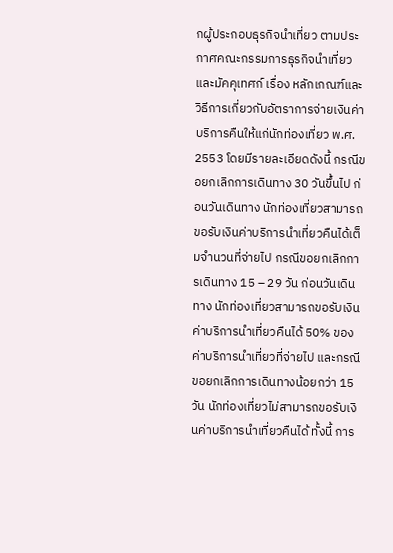กผู้ประกอบธุรกิจนำเที่ยว ตามประกาศคณะกรรมการธุรกิจนำเที่ยวและมัคคุเทศก์ เรื่อง หลักเกณฑ์และวิธีการเกี่ยวกับอัตราการจ่ายเงินค่าบริการคืนให้แก่นักท่องเที่ยว พ.ศ. 2553 โดยมีรายละเอียดดังนี้ กรณีขอยกเลิกการเดินทาง 30 วันขึ้นไป ก่อนวันเดินทาง นักท่องเที่ยวสามารถขอรับเงินค่าบริการนำเที่ยวคืนได้เต็มจำนวนที่จ่ายไป กรณีขอยกเลิกการเดินทาง 15 – 29 วัน ก่อนวันเดินทาง นักท่องเที่ยวสามารถขอรับเงินค่าบริการนำเที่ยวคืนได้ 50% ของค่าบริการนำเที่ยวที่จ่ายไป และกรณีขอยกเลิกการเดินทางน้อยกว่า 15 วัน นักท่องเที่ยวไม่สามารถขอรับเงินค่าบริการนำเที่ยวคืนได้ ทั้งนี้ การ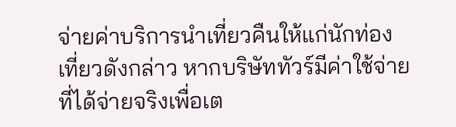จ่ายค่าบริการนำเที่ยวคืนให้แก่นักท่องเที่ยวดังกล่าว หากบริษัททัวร์มีค่าใช้จ่ายที่ได้จ่ายจริงเพื่อเต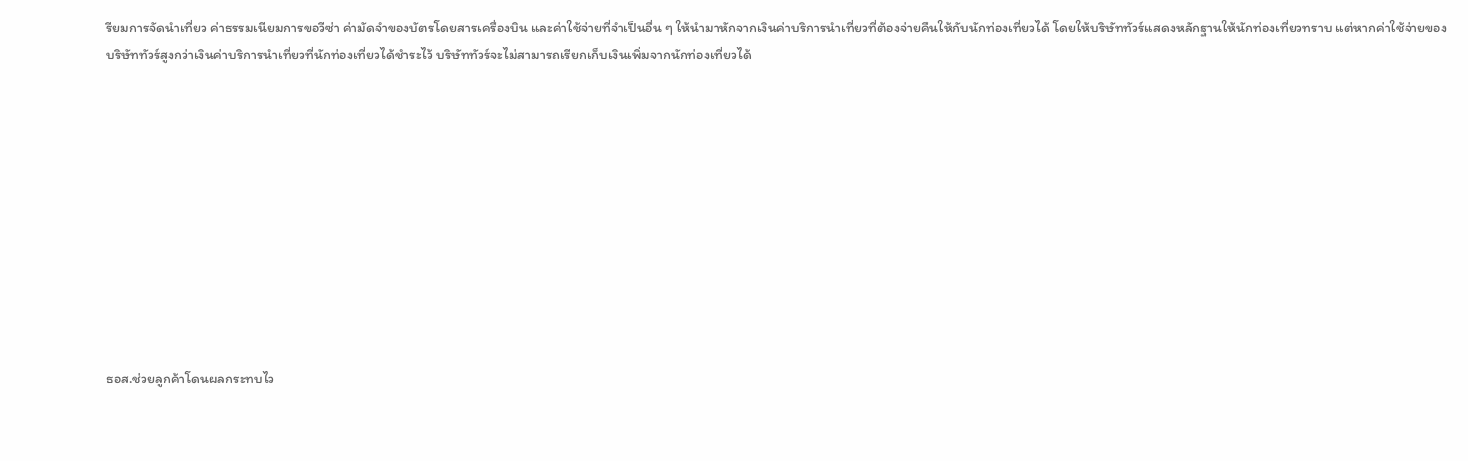รียมการจัดนำเที่ยว ค่าธรรมเนียมการขอวีซ่า ค่ามัดจำของบัตรโดยสารเครื่องบิน และค่าใช้จ่ายที่จำเป็นอื่น ๆ ให้นำมาหักจากเงินค่าบริการนำเที่ยวที่ต้องจ่ายคืนให้กับนักท่องเที่ยวได้ โดยให้บริษัททัวร์แสดงหลักฐานให้นักท่องเที่ยวทราบ แต่หากค่าใช้จ่ายของบริษัททัวร์สูงกว่าเงินค่าบริการนำเที่ยวที่นักท่องเที่ยวได้ชำระไว้ บริษัททัวร์จะไม่สามารถเรียกเก็บเงินเพิ่มจากนักท่องเที่ยวได้











ธอส.ช่วยลูกค้าโดนผลกระทบไว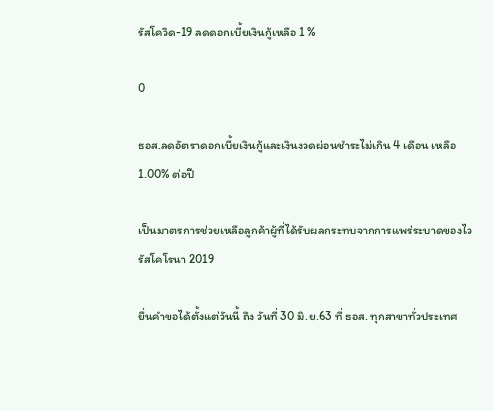รัสโควิด-19 ลดดอกเบี้ยเงินกู้เหลือ 1 %

0

ธอส.ลดอัตราดอกเบี้ยเงินกู้และเงินงวดผ่อนชำระไม่เกิน 4 เดือน เหลือ 1.00% ต่อปี

เป็นมาตรการช่วยเหลือลูกค้าผู้ที่ได้รับผลกระทบจากการแพร่ระบาดของไวรัสโคโรนา 2019

ยื่นคำขอได้ตั้งแต่วันนี้ ถึง วันที่ 30 มิ.ย.63 ที่ ธอส. ทุกสาขาทั่วประเทศ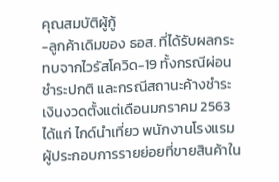คุณสมบัติผู้กู้
-ลูกค้าเดิมของ ธอส. ที่ได้รับผลกระทบจากไวรัสโควิด-19 ทั้งกรณีผ่อนชำระปกติ และกรณีสถานะค้างชำระเงินงวดตั้งแต่เดือนมกราคม 2563 ได้แก่ ไกด์นำเที่ยว พนักงานโรงแรม ผู้ประกอบการรายย่อยที่ขายสินค้าใน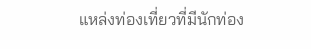แหล่งท่องเที่ยวที่มีนักท่อง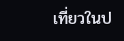เที่ยวในป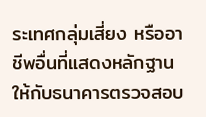ระเทศกลุ่มเสี่ยง หรืออาชีพอื่นที่แสดงหลักฐานให้กับธนาคารตรวจสอบ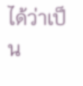ได้ว่าเป็น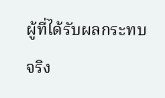ผู้ที่ได้รับผลกระทบจริง